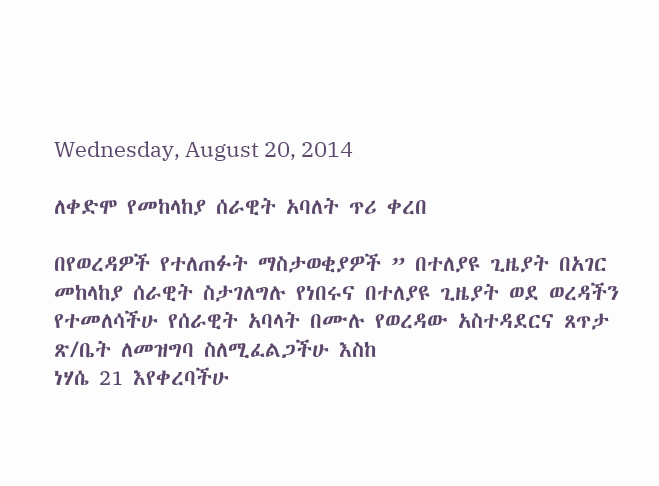Wednesday, August 20, 2014

ለቀድሞ የመከላከያ ሰራዊት አባለት ጥሪ ቀረበ

በየወረዳዎች የተለጠፉት ማስታወቂያዎች ” በተለያዩ ጊዜያት በአገር መከላከያ ሰራዊት ስታገለግሉ የነበሩና በተለያዩ ጊዜያት ወደ ወረዳችን የተመለሳችሁ የሰራዊት አባላት በሙሉ የወረዳው አስተዳደርና ጸጥታ ጽ/ቤት ለመዝግባ ስለሚፈልጋችሁ እስከ
ነሃሴ 21 እየቀረባችሁ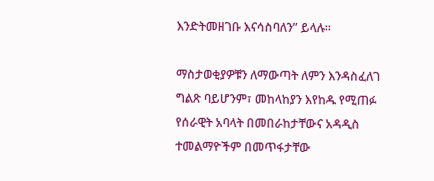እንድትመዘገቡ እናሳስባለን” ይላሉ።

ማስታወቂያዎቹን ለማውጣት ለምን እንዳስፈለገ ግልጽ ባይሆንም፣ መከላከያን እየከዱ የሚጠፉ የሰራዊት አባላት በመበራከታቸውና አዳዲስ ተመልማዮችም በመጥፋታቸው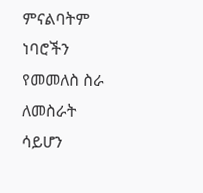ምናልባትም ነባሮችን የመመለስ ስራ ለመስራት ሳይሆን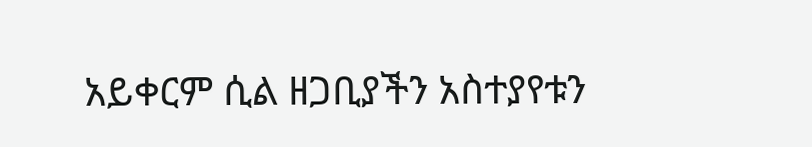አይቀርም ሲል ዘጋቢያችን አስተያየቱን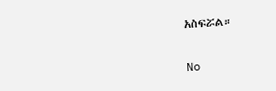አስፍሯል።


No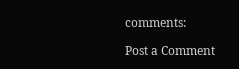comments:

Post a Comment